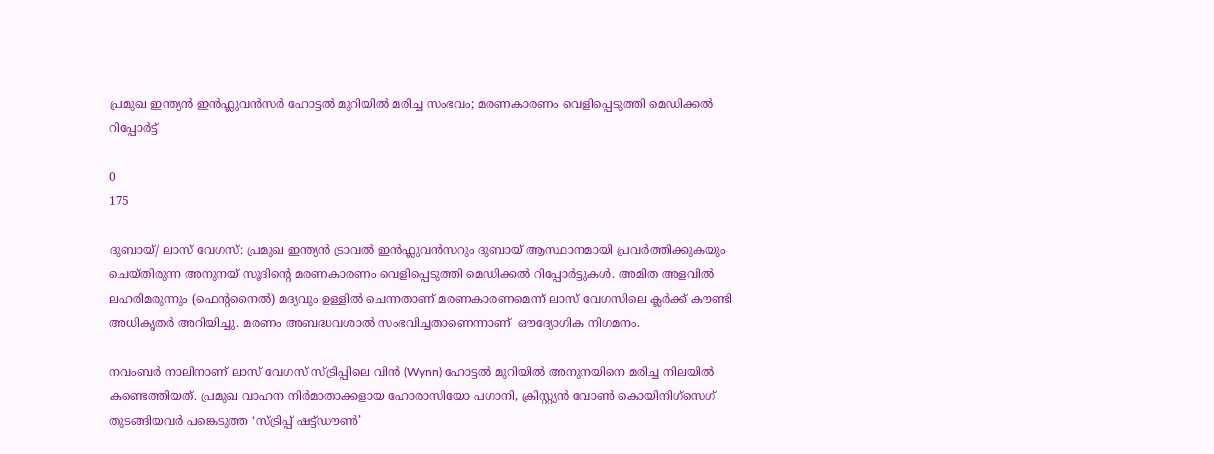പ്രമുഖ ഇന്ത്യൻ ഇൻഫ്ലുവൻസർ ഹോട്ടൽ മുറിയിൽ മരിച്ച സംഭവം; മരണകാരണം വെളിപ്പെടുത്തി മെഡിക്കൽ റിപ്പോർട്ട്

0
175

ദുബായ്/ ലാസ് വേഗസ്: പ്രമുഖ ഇന്ത്യൻ ട്രാവൽ ഇൻഫ്ലുവൻസറും ദുബായ് ആസ്ഥാനമായി പ്രവർത്തിക്കുകയും ചെയ്തിരുന്ന അനുനയ് സൂദിന്റെ മരണകാരണം വെളിപ്പെടുത്തി മെഡിക്കൽ റിപ്പോർട്ടുകൾ. അമിത അളവിൽ ലഹരിമരുന്നും (ഫെന്റനൈൽ) മദ്യവും ഉള്ളിൽ ചെന്നതാണ് മരണകാരണമെന്ന് ലാസ് വേഗസിലെ ക്ലർക്ക് കൗണ്ടി അധികൃതർ അറിയിച്ചു. മരണം അബദ്ധവശാൽ സംഭവിച്ചതാണെന്നാണ്  ഔദ്യോഗിക നിഗമനം.

നവംബർ നാലിനാണ് ലാസ് വേഗസ് സ്ട്രിപ്പിലെ വിൻ (Wynn) ഹോട്ടൽ മുറിയിൽ അനുനയിനെ മരിച്ച നിലയിൽ കണ്ടെത്തിയത്. പ്രമുഖ വാഹന നിർമാതാക്കളായ ഹോരാസിയോ പഗാനി, ക്രിസ്റ്റ്യൻ വോൺ കൊയിനിഗ്സെഗ് തുടങ്ങിയവർ പങ്കെടുത്ത ‘സ്ട്രിപ്പ് ഷട്ട്ഡൗൺ’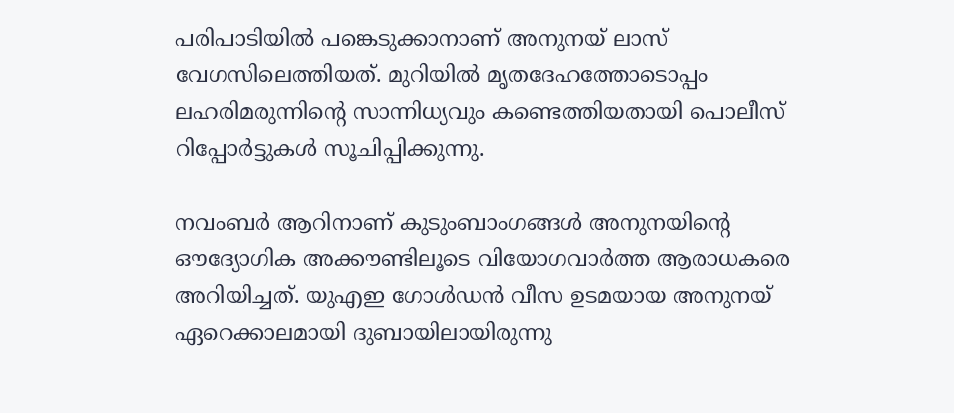പരിപാടിയിൽ പങ്കെടുക്കാനാണ് അനുനയ് ലാസ് വേഗസിലെത്തിയത്. മുറിയിൽ മൃതദേഹത്തോടൊപ്പം ലഹരിമരുന്നിന്റെ സാന്നിധ്യവും കണ്ടെത്തിയതായി പൊലീസ് റിപ്പോർട്ടുകൾ സൂചിപ്പിക്കുന്നു.

നവംബർ ആറിനാണ് കുടുംബാംഗങ്ങൾ അനുനയിന്റെ ഔദ്യോഗിക അക്കൗണ്ടിലൂടെ വിയോഗവാർത്ത ആരാധകരെ അറിയിച്ചത്. യുഎഇ ഗോൾഡൻ വീസ ഉടമയായ അനുനയ് ഏറെക്കാലമായി ദുബായിലായിരുന്നു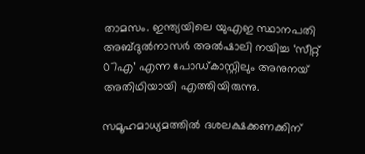താമസം. ഇന്ത്യയിലെ യുഎഇ സ്ഥാനപതി അബ്ദുൽനാസർ അൽഷാലി നയിച്ച ‘സീറ്റ് 07എ’ എന്ന പോഡ്‌കാസ്റ്റിലും അനുനയ് അതിഥിയായി എത്തിയിരുന്നു.

സമൂഹമാധ്യമത്തിൽ ദശലക്ഷക്കണക്കിന്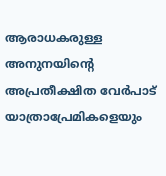ആരാധകരുള്ള അനുനയിന്റെ അപ്രതീക്ഷിത വേർപാട് യാത്രാപ്രേമികളെയും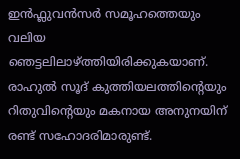ഇൻഫ്ലുവൻസർ സമൂഹത്തെയും വലിയ ഞെട്ടലിലാഴ്ത്തിയിരിക്കുകയാണ്. രാഹുൽ സൂദ് കുത്തിയലത്തിന്റെയും റിതുവിന്റെയും മകനായ അനുനയിന് രണ്ട് സഹോദരിമാരുണ്ട്.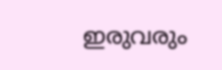ഇരുവരും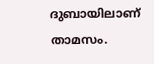ദുബായിലാണ് താമസം.